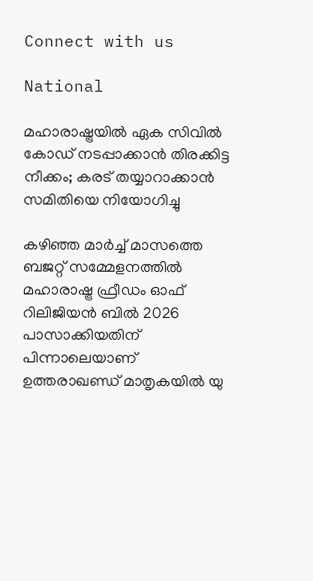Connect with us

National

മഹാരാഷ്ട്രയിൽ ഏക സിവിൽ കോഡ് നടപ്പാക്കാൻ തിരക്കിട്ട നീക്കം; കരട് തയ്യാറാക്കാൻ സമിതിയെ നിയോഗിച്ചു

കഴിഞ്ഞ മാർച്ച് മാസത്തെ ബജറ്റ് സമ്മേളനത്തിൽ മഹാരാഷ്ട്ര ഫ്രീഡം ഓഫ് റിലിജിയൻ ബിൽ 2026 പാസാക്കിയതിന് പിന്നാലെയാണ് ഉത്തരാഖണ്ഡ് മാതൃകയിൽ യു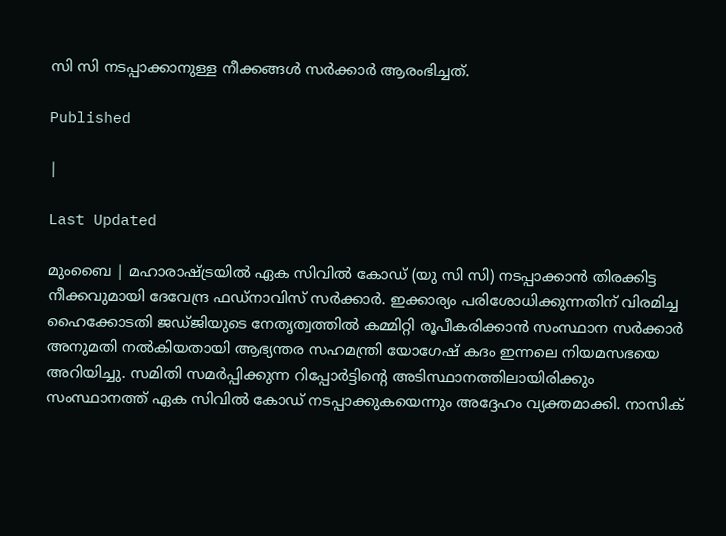സി സി നടപ്പാക്കാനുള്ള നീക്കങ്ങൾ സർക്കാർ ആരംഭിച്ചത്.

Published

|

Last Updated

മുംബൈ | മഹാരാഷ്ട്രയിൽ ഏക സിവിൽ കോഡ് (യു സി സി) നടപ്പാക്കാൻ തിരക്കിട്ട നീക്കവുമായി ദേവേന്ദ്ര ഫഡ്‌നാവിസ് സർക്കാർ. ഇക്കാര്യം പരിശോധിക്കുന്നതിന് വിരമിച്ച ഹൈക്കോടതി ജഡ്ജിയുടെ നേതൃത്വത്തിൽ കമ്മിറ്റി രൂപീകരിക്കാൻ സംസ്ഥാന സർക്കാർ അനുമതി നൽകിയതായി ആഭ്യന്തര സഹമന്ത്രി യോഗേഷ് കദം ഇന്നലെ നിയമസഭയെ അറിയിച്ചു. സമിതി സമർപ്പിക്കുന്ന റിപ്പോർട്ടിന്റെ അടിസ്ഥാനത്തിലായിരിക്കും സംസ്ഥാനത്ത് ഏക സിവിൽ കോഡ് നടപ്പാക്കുകയെന്നും അദ്ദേഹം വ്യക്തമാക്കി. നാസിക്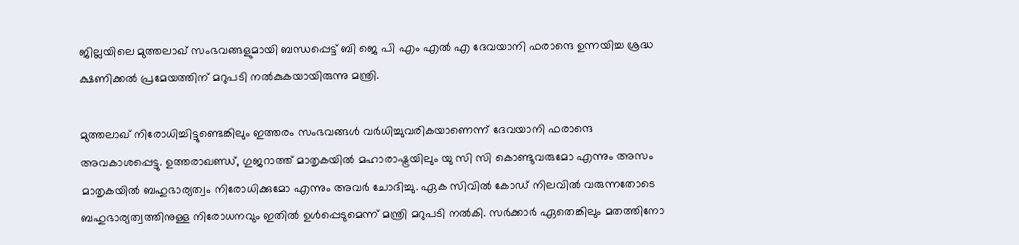ജില്ലയിലെ മുത്തലാഖ് സംഭവങ്ങളുമായി ബന്ധപ്പെട്ട് ബി ജെ പി എം എൽ എ ദേവയാനി ഫരാന്ദെ ഉന്നയിച്ച ശ്രദ്ധ ക്ഷണിക്കൽ പ്രമേയത്തിന് മറുപടി നൽകുകയായിരുന്നു മന്ത്രി.

മുത്തലാഖ് നിരോധിച്ചിട്ടുണ്ടെങ്കിലും ഇത്തരം സംഭവങ്ങൾ വർധിച്ചുവരികയാണെന്ന് ദേവയാനി ഫരാന്ദെ അവകാശപ്പെട്ടു. ഉത്തരാഖണ്ഡ്, ഗുജറാത്ത് മാതൃകയിൽ മഹാരാഷ്ട്രയിലും യു സി സി കൊണ്ടുവരുമോ എന്നും അസം മാതൃകയിൽ ബഹുഭാര്യത്വം നിരോധിക്കുമോ എന്നും അവർ ചോദിച്ചു. ഏക സിവിൽ കോഡ് നിലവിൽ വരുന്നതോടെ ബഹുഭാര്യത്വത്തിനുള്ള നിരോധനവും ഇതിൽ ഉൾപ്പെടുമെന്ന് മന്ത്രി മറുപടി നൽകി. സർക്കാർ ഏതെങ്കിലും മതത്തിനോ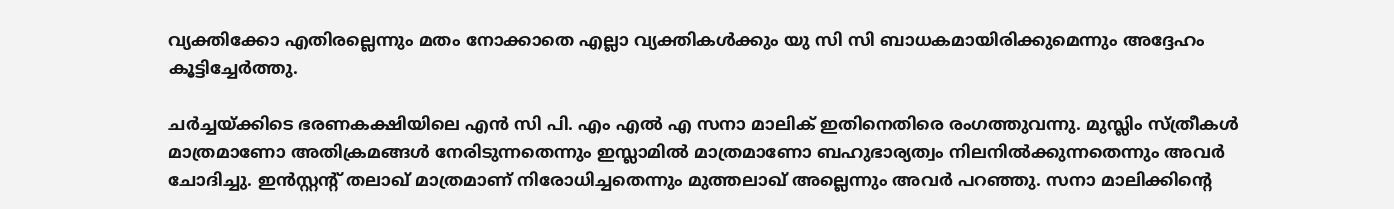വ്യക്തിക്കോ എതിരല്ലെന്നും മതം നോക്കാതെ എല്ലാ വ്യക്തികൾക്കും യു സി സി ബാധകമായിരിക്കുമെന്നും അദ്ദേഹം കൂട്ടിച്ചേർത്തു.

ചർച്ചയ്ക്കിടെ ഭരണകക്ഷിയിലെ എൻ സി പി. എം എൽ എ സനാ മാലിക് ഇതിനെതിരെ രംഗത്തുവന്നു. മുസ്ലിം സ്ത്രീകൾ മാത്രമാണോ അതിക്രമങ്ങൾ നേരിടുന്നതെന്നും ഇസ്ലാമിൽ മാത്രമാണോ ബഹുഭാര്യത്വം നിലനിൽക്കുന്നതെന്നും അവർ ചോദിച്ചു. ഇൻസ്റ്റന്റ് തലാഖ് മാത്രമാണ് നിരോധിച്ചതെന്നും മുത്തലാഖ് അല്ലെന്നും അവർ പറഞ്ഞു. സനാ മാലിക്കിന്റെ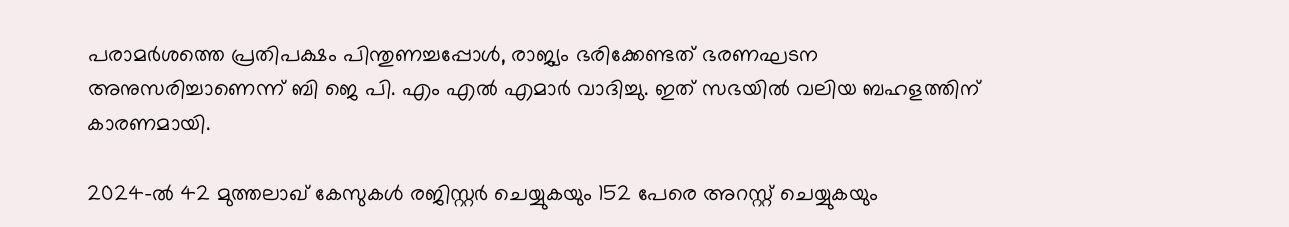പരാമർശത്തെ പ്രതിപക്ഷം പിന്തുണച്ചപ്പോൾ, രാജ്യം ഭരിക്കേണ്ടത് ഭരണഘടന അനുസരിച്ചാണെന്ന് ബി ജെ പി. എം എൽ എമാർ വാദിച്ചു. ഇത് സഭയിൽ വലിയ ബഹളത്തിന് കാരണമായി.

2024-ൽ 42 മുത്തലാഖ് കേസുകൾ രജിസ്റ്റർ ചെയ്യുകയും 152 പേരെ അറസ്റ്റ് ചെയ്യുകയും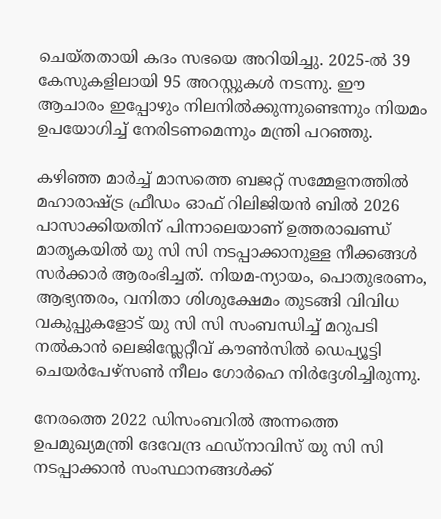ചെയ്തതായി കദം സഭയെ അറിയിച്ചു. 2025-ൽ 39 കേസുകളിലായി 95 അറസ്റ്റുകൾ നടന്നു. ഈ ആചാരം ഇപ്പോഴും നിലനിൽക്കുന്നുണ്ടെന്നും നിയമം ഉപയോഗിച്ച് നേരിടണമെന്നും മന്ത്രി പറഞ്ഞു.

കഴിഞ്ഞ മാർച്ച് മാസത്തെ ബജറ്റ് സമ്മേളനത്തിൽ മഹാരാഷ്ട്ര ഫ്രീഡം ഓഫ് റിലിജിയൻ ബിൽ 2026 പാസാക്കിയതിന് പിന്നാലെയാണ് ഉത്തരാഖണ്ഡ് മാതൃകയിൽ യു സി സി നടപ്പാക്കാനുള്ള നീക്കങ്ങൾ സർക്കാർ ആരംഭിച്ചത്. നിയമ-ന്യായം, പൊതുഭരണം, ആഭ്യന്തരം, വനിതാ ശിശുക്ഷേമം തുടങ്ങി വിവിധ വകുപ്പുകളോട് യു സി സി സംബന്ധിച്ച് മറുപടി നൽകാൻ ലെജിസ്ലേറ്റീവ് കൗൺസിൽ ഡെപ്യൂട്ടി ചെയർപേഴ്സൺ നീലം ഗോർഹെ നിർദ്ദേശിച്ചിരുന്നു.

നേരത്തെ 2022 ഡിസംബറിൽ അന്നത്തെ ഉപമുഖ്യമന്ത്രി ദേവേന്ദ്ര ഫഡ്നാവിസ് യു സി സി നടപ്പാക്കാൻ സംസ്ഥാനങ്ങൾക്ക്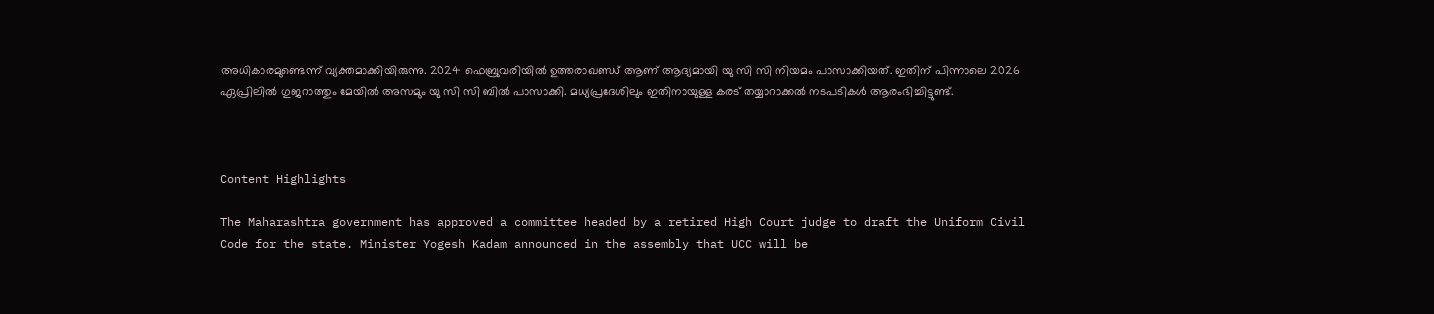അധികാരമുണ്ടെന്ന് വ്യക്തമാക്കിയിരുന്നു. 2024 ഫെബ്രുവരിയിൽ ഉത്തരാഖണ്ഡ് ആണ് ആദ്യമായി യു സി സി നിയമം പാസാക്കിയത്. ഇതിന് പിന്നാലെ 2026 ഏപ്രിലിൽ ഗുജറാത്തും മേയിൽ അസമും യു സി സി ബിൽ പാസാക്കി. മധ്യപ്രദേശിലും ഇതിനായുള്ള കരട് തയ്യാറാക്കൽ നടപടികൾ ആരംഭിച്ചിട്ടുണ്ട്.



Content Highlights

The Maharashtra government has approved a committee headed by a retired High Court judge to draft the Uniform Civil Code for the state. Minister Yogesh Kadam announced in the assembly that UCC will be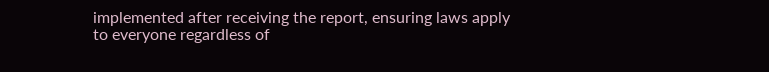implemented after receiving the report, ensuring laws apply to everyone regardless of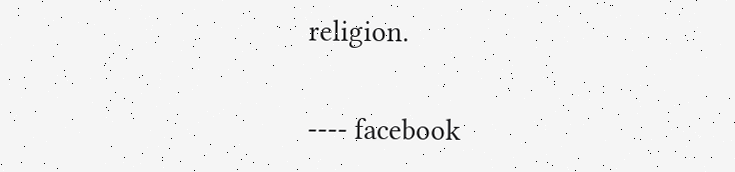religion.

---- facebook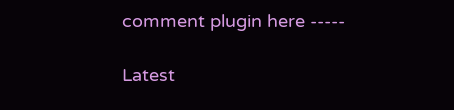comment plugin here -----

Latest